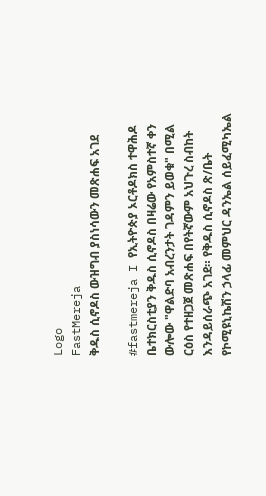Logo
FastMereja
ቅዱስ ሲኖዶስ ውዝግብ ያስነሳውን መጽሐፍ አገደ

#fastmereja I የኢትዮጵያ ኦርቶዶክስ ተዋሕዶ ቤተክርስቲያን ቅዱስ ሲኖዶስ በዛሬው የአምስተኛ ቀን ውሎው "ዋልድባ አብረንታት ገዳምን ይወቁ" በሚል ርዕስ የተዘጋጀ መጽሐፍ በየትኛውም አህጉረ ስብከት እንዳይሰራጭ አገደ። የቅዱስ ሲኖዶስ ጽ/ቤት የኮሚዩኒኬሽን ኃላፊ መምህር ዳንኤል ሰይፈሚካኤል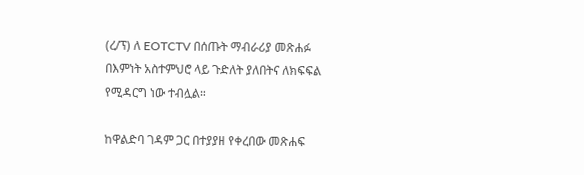(ረ/ፕ) ለ EOTCTV በሰጡት ማብራሪያ መጽሐፉ በእምነት አስተምህሮ ላይ ጉድለት ያለበትና ለክፍፍል የሚዳርግ ነው ተብሏል።

ከዋልድባ ገዳም ጋር በተያያዘ የቀረበው መጽሐፍ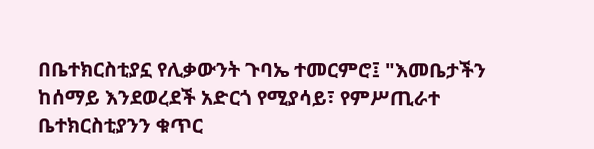በቤተክርስቲያኗ የሊቃውንት ጉባኤ ተመርምሮ፤ "እመቤታችን ከሰማይ እንደወረደች አድርጎ የሚያሳይ፣ የምሥጢራተ ቤተክርስቲያንን ቁጥር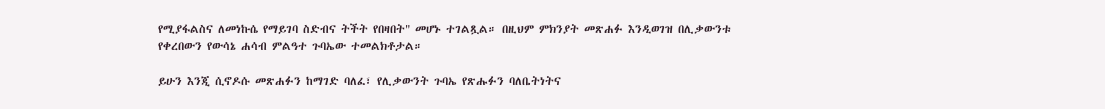የሚያፋልስና ለመነኩሴ የማይገባ ስድብና ትችት የበዛበት" መሆኑ ተገልጿል። በዚህም ምክንያት መጽሐፉ እንዲወገዝ በሊቃውንቱ የቀረበውን የውሳኔ ሐሳብ ምልዓተ ጉባኤው ተመልክቶታል።

ይሁን እንጂ ሲኖዶሱ መጽሐፉን ከማገድ ባለፈ፣ የሊቃውንት ጉባኤ የጽሑፉን ባለቤትነትና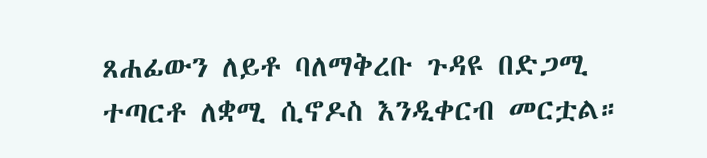ጸሐፊውን ለይቶ ባለማቅረቡ ጉዳዩ በድጋሚ ተጣርቶ ለቋሚ ሲኖዶስ እንዲቀርብ መርቷል።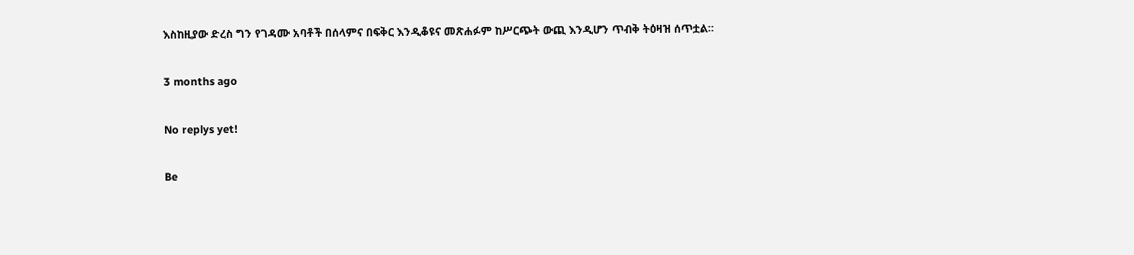እስከዚያው ድረስ ግን የገዳሙ አባቶች በሰላምና በፍቅር እንዲቆዩና መጽሐፉም ከሥርጭት ውጪ እንዲሆን ጥብቅ ትዕዛዝ ሰጥቷል።

3 months ago

No replys yet!

Be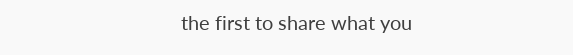the first to share what you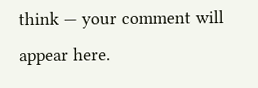think — your comment will appear here.